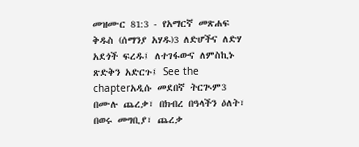መዝሙር 81:3 - የአማርኛ መጽሐፍ ቅዱስ (ሰማንያ አሃዱ)3 ለድሆችና ለድሃ አደጎች ፍረዱ፤ ለተገፋውና ለምስኪኑ ጽድቅን አድርጉ፤ See the chapterአዲሱ መደበኛ ትርጒም3 በሙሉ ጨረቃ፣ በክብረ በዓላችን ዕለት፣ በወሩ መግቢያ፣ ጨረቃ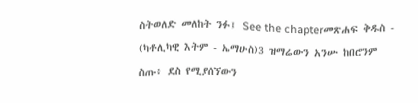ስትወለድ መለከት ንፉ፤ See the chapterመጽሐፍ ቅዱስ - (ካቶሊካዊ እትም - ኤማሁስ)3 ዝማሬውን አንሡ ከበሮንም ስጡ፥ ደስ የሚያሰኘውን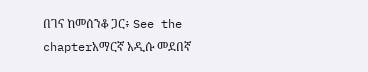በገና ከመሰንቆ ጋር፥ See the chapterአማርኛ አዲሱ መደበኛ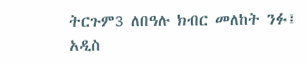ትርጉም3 ለበዓሉ ክብር መለከት ንፉ፤ አዲስ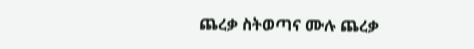ጨረቃ ስትወጣና ሙሉ ጨረቃ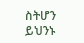ስትሆን ይህንኑ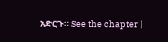አድርጉ። See the chapter |